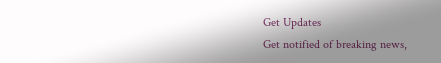Get Updates
Get notified of breaking news,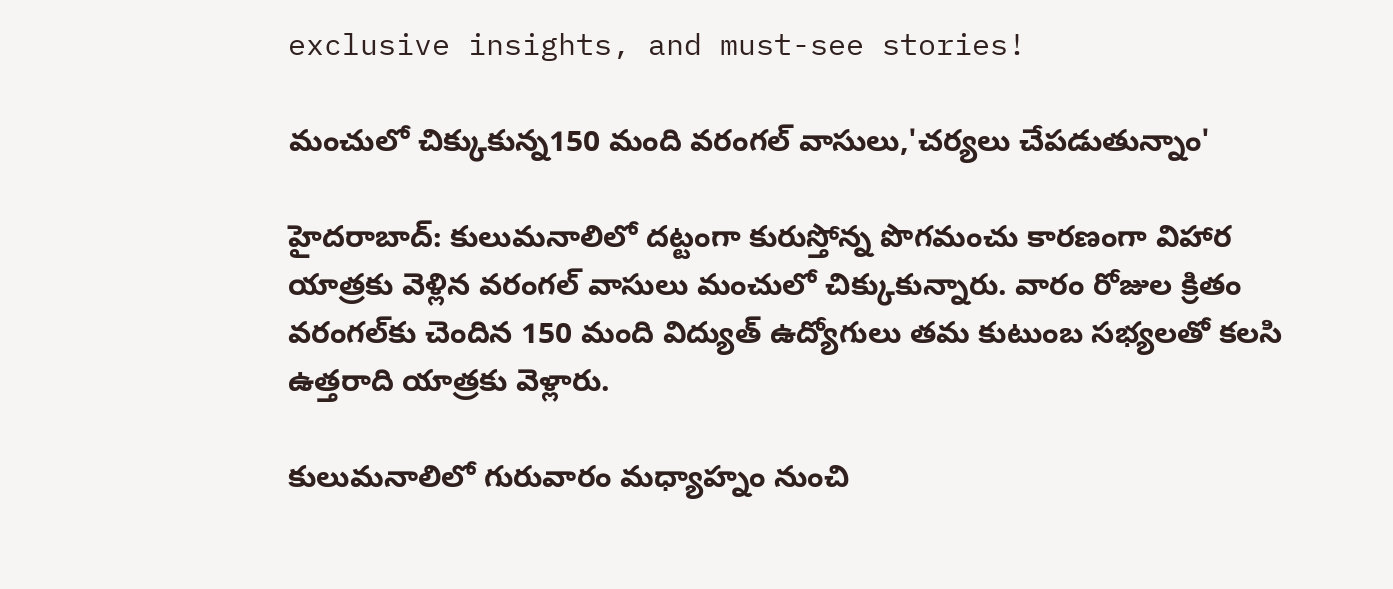exclusive insights, and must-see stories!

మంచులో చిక్కుకున్న150 మంది వరంగల్ వాసులు,'చర్యలు చేపడుతున్నాం'

హైదరాబాద్: కులుమనాలిలో దట్టంగా కురుస్తోన్న పొగమంచు కారణంగా విహార యాత్రకు వెళ్లిన వరంగల్ వాసులు మంచులో చిక్కుకున్నారు. వారం రోజుల క్రితం వరంగల్‌కు చెందిన 150 మంది విద్యుత్ ఉద్యోగులు తమ కుటుంబ సభ్యలతో కలసి ఉత్తరాది యాత్రకు వెళ్లారు.

కులుమనాలిలో గురువారం మధ్యాహ్నం నుంచి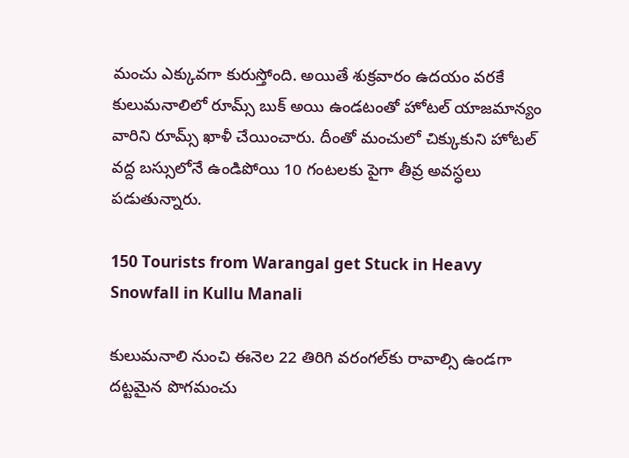మంచు ఎక్కువగా కురుస్తోంది. అయితే శుక్రవారం ఉదయం వరకే కులుమనాలిలో రూమ్స్‌ బుక్‌ అయి ఉండటంతో హోటల్‌ యాజమాన్యం వారిని రూమ్స్‌ ఖాళీ చేయించారు. దీంతో మంచులో చిక్కుకుని హోటల్‌ వద్ద బస్సులోనే ఉండిపోయి 10 గంటలకు పైగా తీవ్ర అవస్ధలు పడుతున్నారు.

150 Tourists from Warangal get Stuck in Heavy Snowfall in Kullu Manali

కులుమనాలి నుంచి ఈనెల 22 తిరిగి వరంగల్‌కు రావాల్సి ఉండగా దట్టమైన పొగమంచు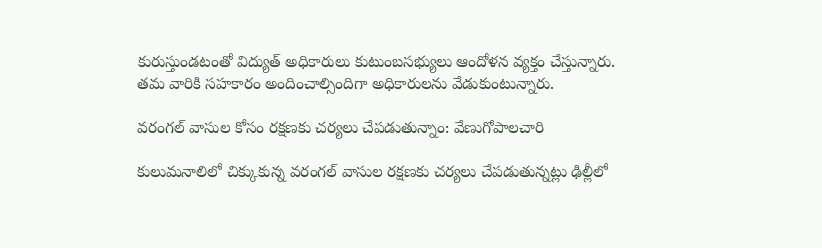కురుస్తుండటంతో విద్యుత్ అధికారులు కుటుంబసభ్యులు ఆందోళన వ్యక్తం చేస్తున్నారు. తమ వారికి సహకారం అందించాల్సిందిగా అధికారులను వేడుకుంటున్నారు.

వరంగల్‌ వాసుల కోసం రక్షణకు చర్యలు చేపడుతున్నాం: వేణుగోపాలచారి

కులుమనాలిలో చిక్కుకున్న వరంగల్‌ వాసుల రక్షణకు చర్యలు చేపడుతున్నట్లు ఢిల్లీలో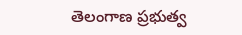తెలంగాణ ప్రభుత్వ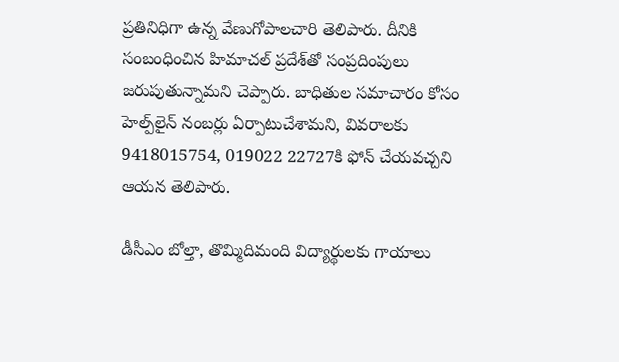ప్రతినిధిగా ఉన్న వేణుగోపాలచారి తెలిపారు. దీనికి సంబంధించిన హిమాచల్‌ ప్రదేశ్‌తో సంప్రదింపులు జరుపుతున్నామని చెప్పారు. బాధితుల సమాచారం కోసం హెల్ప్‌లైన్‌ నంబర్లు ఏర్పాటుచేశామని, వివరాలకు 9418015754, 019022 22727కి ఫోన్‌ చేయవచ్చని ఆయన తెలిపారు.

డీసీఎం బోల్తా, తొమ్మిదిమంది విద్యార్థులకు గాయాలు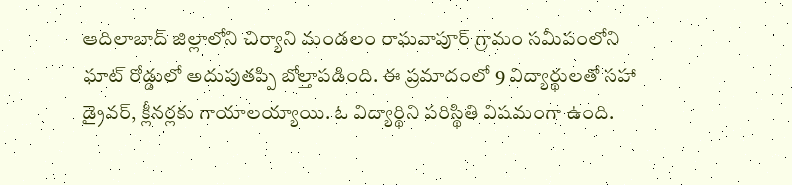ఆదిలాబాద్ జిల్లాలోని చిర్యాని మండలం రాఘవాపూర్ గ్రామం సమీపంలోని ఘాట్ రోడ్డులో అదుపుతప్పి బోల్తాపడింది. ఈ ప్రమాదంలో 9 విద్యార్థులతో సహా డ్రైవర్, క్లీనర్లకు గాయాలయ్యాయి. ఓ విద్యార్థిని పరిస్థితి విషమంగా ఉంది.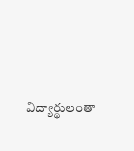విద్యార్థులంతా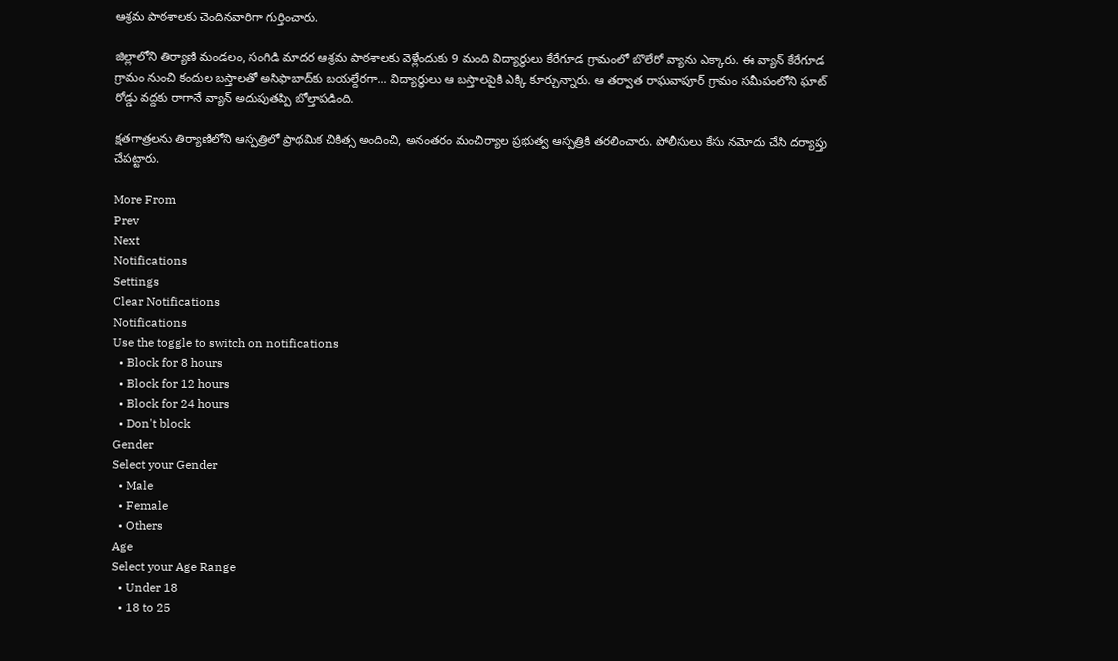ఆశ్రమ పాఠశాలకు చెందినవారిగా గుర్తించారు.

జిల్లాలోని తిర్యాణి మండలం, సంగిడి మాదర ఆశ్రమ పాఠశాలకు వెళ్లేందుకు 9 మంది విద్యార్థులు కేరేగూడ గ్రామంలో బొలేరో వ్యాను ఎక్కారు. ఈ వ్యాన్ కేరేగూడ గ్రామం నుంచి కందుల బస్తాలతో అసిఫాబాద్‌కు బయల్దేరగా... విద్యార్థులు ఆ బస్తాలపైకి ఎక్కి కూర్చున్నారు. ఆ తర్వాత రాఘవాపూర్ గ్రామం సమీపంలోని ఘాట్ రోడ్డు వద్దకు రాగానే వ్యాన్ అదుపుతప్పి బోల్తాపడింది.

క్షతగాత్రలను తిర్యాణిలోని ఆస్పత్రిలో ప్రాథమిక చికిత్స అందించి, అనంతరం మంచిర్యాల ప్రభుత్వ ఆస్పత్రికి తరలించారు. పోలీసులు కేసు నమోదు చేసి దర్యాప్తు చేపట్టారు.

More From
Prev
Next
Notifications
Settings
Clear Notifications
Notifications
Use the toggle to switch on notifications
  • Block for 8 hours
  • Block for 12 hours
  • Block for 24 hours
  • Don't block
Gender
Select your Gender
  • Male
  • Female
  • Others
Age
Select your Age Range
  • Under 18
  • 18 to 25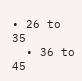• 26 to 35
  • 36 to 45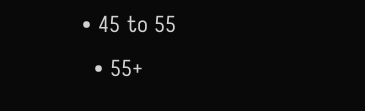• 45 to 55
  • 55+